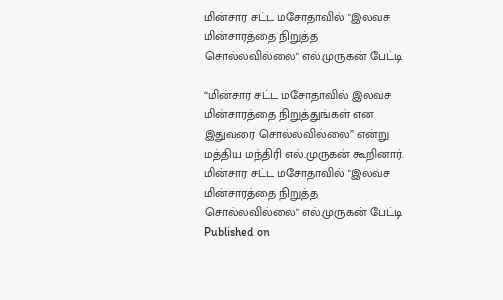மின்சார சட்ட மசோதாவில் "இலவச மின்சாரத்தை நிறுத்த சொல்லவில்லை" எல்.முருகன் பேட்டி

“மின்சார சட்ட மசோதாவில் இலவச மின்சாரத்தை நிறுத்துங்கள் என இதுவரை சொல்லவில்லை” என்று மத்திய மந்திரி எல்.முருகன் கூறினார்.
மின்சார சட்ட மசோதாவில் "இலவச மின்சாரத்தை நிறுத்த சொல்லவில்லை" எல்.முருகன் பேட்டி
Published on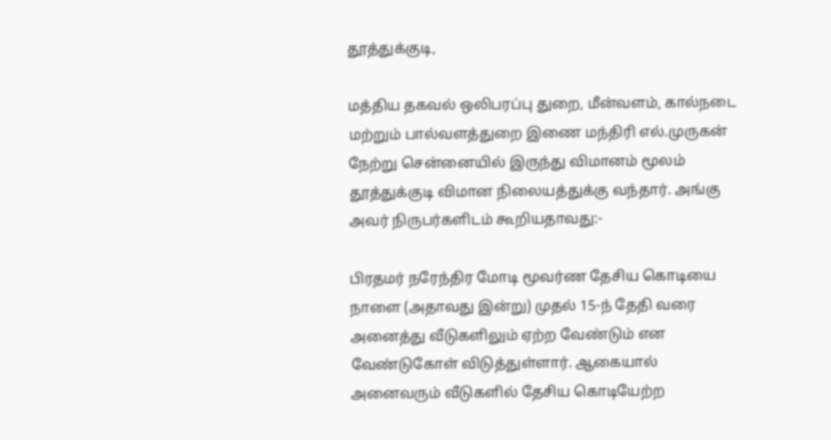தூத்துக்குடி,

மத்திய தகவல் ஒலிபரப்பு துறை, மீன்வளம், கால்நடை மற்றும் பால்வளத்துறை இணை மந்திரி எல்.முருகன் நேற்று சென்னையில் இருந்து விமானம் மூலம் தூத்துக்குடி விமான நிலையத்துக்கு வந்தார். அங்கு அவர் நிருபர்களிடம் கூறியதாவது:-

பிரதமர் நரேந்திர மோடி மூவர்ண தேசிய கொடியை நாளை (அதாவது இன்று) முதல் 15-ந் தேதி வரை அனைத்து வீடுகளிலும் ஏற்ற வேண்டும் என வேண்டுகோள் விடுத்துள்ளார். ஆகையால் அனைவரும் வீடுகளில் தேசிய கொடியேற்ற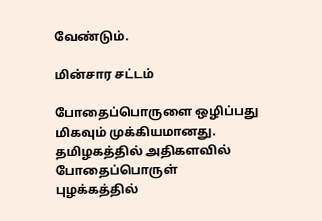வேண்டும்.

மின்சார சட்டம்

போதைப்பொருளை ஒழிப்பது மிகவும் முக்கியமானது. தமிழகத்தில் அதிகளவில் போதைப்பொருள் புழக்கத்தில்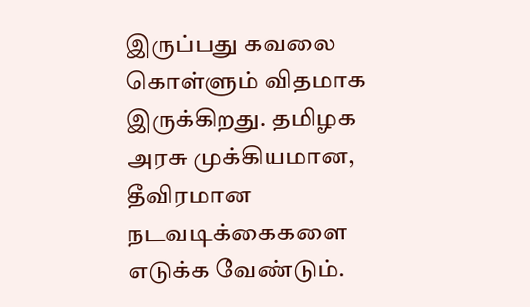இருப்பது கவலை கொள்ளும் விதமாக இருக்கிறது. தமிழக அரசு முக்கியமான, தீவிரமான நடவடிக்கைகளை எடுக்க வேண்டும்.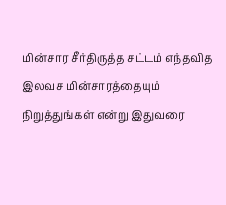மின்சார சீர்திருத்த சட்டம் எந்தவித இலவச மின்சாரத்தையும் நிறுத்துங்கள் என்று இதுவரை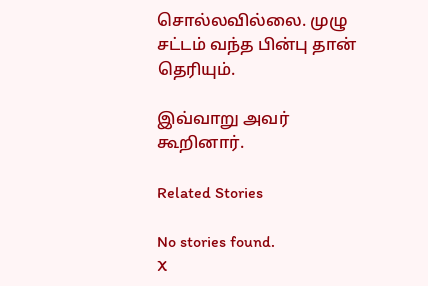சொல்லவில்லை. முழு சட்டம் வந்த பின்பு தான் தெரியும்.

இவ்வாறு அவர் கூறினார்.

Related Stories

No stories found.
X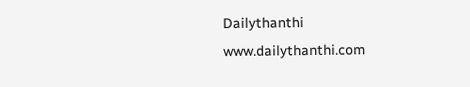Dailythanthi
www.dailythanthi.com